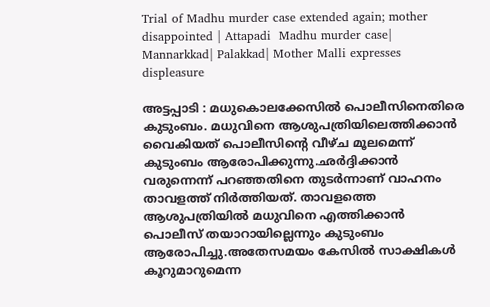Trial of Madhu murder case extended again; mother disappointed | Attapadi  Madhu murder case| Mannarkkad| Palakkad| Mother Malli expresses displeasure

അട്ടപ്പാടി : മധുകൊലക്കേസില്‍ പൊലീസിനെതിരെ കുടുംബം. മധുവിനെ ആശുപത്രിയിലെത്തിക്കാന്‍ വൈകിയത് പൊലീസിന്റെ വീഴ്ച മൂലമെന്ന് കുടുംബം ആരോപിക്കുന്നു.ഛര്‍ദ്ദിക്കാന്‍ വരുന്നെന്ന് പറഞ്ഞതിനെ തുടര്‍ന്നാണ് വാഹനം താവളത്ത് നിര്‍ത്തിയത്. താവളത്തെ ആശുപത്രിയില്‍ മധുവിനെ എത്തിക്കാന്‍ പൊലീസ് തയാറായില്ലെന്നും കുടുംബം ആരോപിച്ചു.അതേസമയം കേസില്‍ സാക്ഷികള്‍ കൂറുമാറുമെന്ന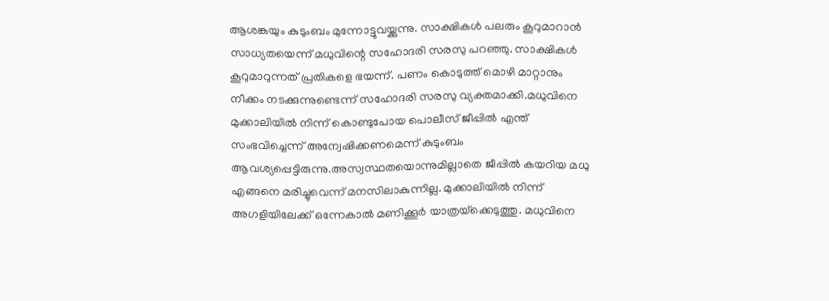ആശങ്കയും കുടുംബം മുന്നോട്ടുവയ്ക്കുന്നു. സാക്ഷികള്‍ പലരും കൂറുമാറാന്‍ സാധ്യതയെന്ന് മധുവിന്റെ സഹോദരി സരസു പറഞ്ഞു. സാക്ഷികള്‍ കൂറുമാറുന്നത് പ്രതികളെ ഭയന്ന്. പണം കൊടുത്ത് മൊഴി മാറ്റാനും നീക്കം നടക്കുന്നുണ്ടെന്ന് സഹോദരി സരസു വ്യക്തമാക്കി.മധുവിനെ മുക്കാലിയില്‍ നിന്ന് കൊണ്ടുപോയ പൊലീസ് ജീപ്പില്‍ എന്ത് സംഭവിച്ചെന്ന് അന്വേഷിക്കണമെന്ന് കുടുംബം ആവശ്യപ്പെട്ടിരുന്നു.അസ്വസ്ഥതയൊന്നുമില്ലാതെ ജീപ്പില്‍ കയറിയ മധു എങ്ങനെ മരിച്ചുവെന്ന് മനസിലാകുന്നില്ല. മുക്കാലിയില്‍ നിന്ന് അഗളിയിലേക്ക് ഒന്നേകാല്‍ മണിക്കൂര്‍ യാത്രയ്‌ക്കെടുത്തു. മധുവിനെ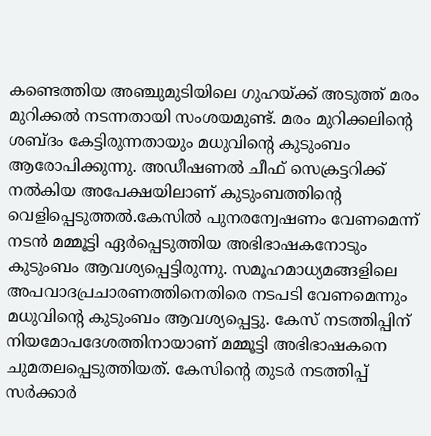കണ്ടെത്തിയ അഞ്ചുമുടിയിലെ ഗുഹയ്ക്ക് അടുത്ത് മരം മുറിക്കല്‍ നടന്നതായി സംശയമുണ്ട്. മരം മുറിക്കലിന്റെ ശബ്ദം കേട്ടിരുന്നതായും മധുവിന്റെ കുടുംബം ആരോപിക്കുന്നു. അഡീഷണല്‍ ചീഫ് സെക്രട്ടറിക്ക് നല്‍കിയ അപേക്ഷയിലാണ് കുടുംബത്തിന്റെ വെളിപ്പെടുത്തല്‍.കേസില്‍ പുനരന്വേഷണം വേണമെന്ന് നടന്‍ മമ്മൂട്ടി ഏര്‍പ്പെടുത്തിയ അഭിഭാഷകനോടും കുടുംബം ആവശ്യപ്പെട്ടിരുന്നു. സമൂഹമാധ്യമങ്ങളിലെ അപവാദപ്രചാരണത്തിനെതിരെ നടപടി വേണമെന്നും മധുവിന്റെ കുടുംബം ആവശ്യപ്പെട്ടു. കേസ് നടത്തിപ്പിന് നിയമോപദേശത്തിനായാണ് മമ്മൂട്ടി അഭിഭാഷകനെ ചുമതലപ്പെടുത്തിയത്. കേസിന്റെ തുടര്‍ നടത്തിപ്പ് സര്‍ക്കാര്‍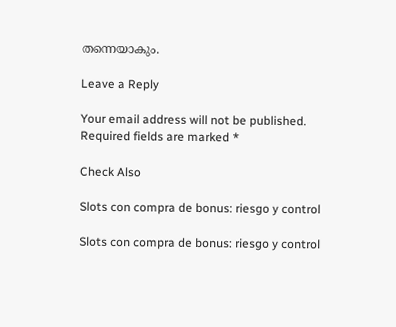തന്നെയാകും.

Leave a Reply

Your email address will not be published. Required fields are marked *

Check Also

Slots con compra de bonus: riesgo y control

Slots con compra de bonus: riesgo y control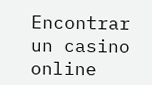Encontrar un casino online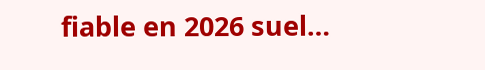fiable en 2026 suel…